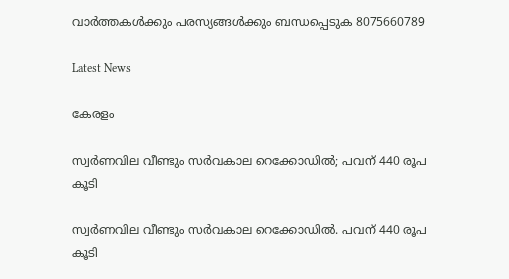വാർത്തകൾക്കും പരസ്യങ്ങൾക്കും ബന്ധപ്പെടുക 8075660789

Latest News

കേരളം

സ്വർണവില വീണ്ടും സർവകാല റെക്കോഡിൽ; പവന് 440 രൂപ കൂടി

സ്വർണവില വീണ്ടും സർവകാല റെക്കോഡിൽ. പവന് 440 രൂപ കൂടി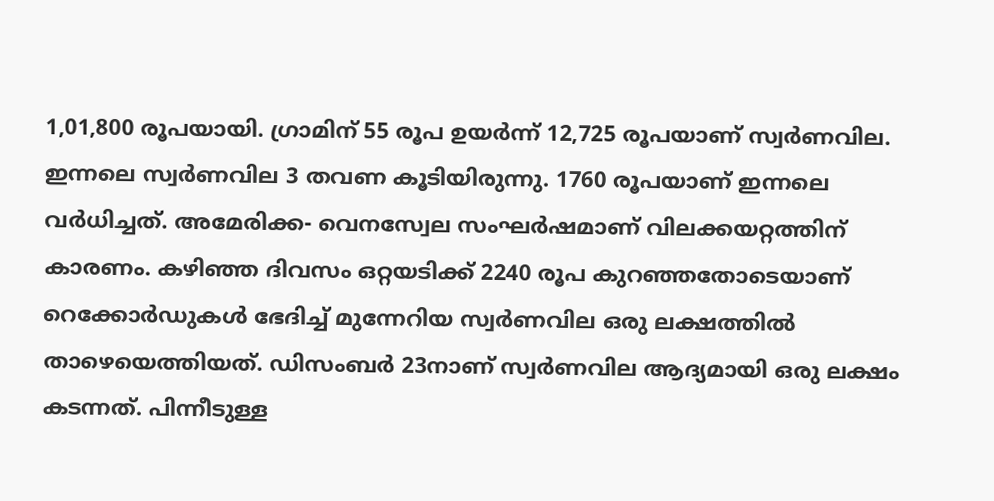1,01,800 രൂപയായി. ഗ്രാമിന് 55 രൂപ ഉയർന്ന് 12,725 രൂപയാണ് സ്വർണവില. ഇന്നലെ സ്വർണവില 3 തവണ കൂടിയിരുന്നു. 1760 രൂപയാണ് ഇന്നലെ വർധിച്ചത്. അമേരിക്ക- വെനസ്വേല സംഘർഷമാണ് വിലക്കയറ്റത്തിന് കാരണം. കഴിഞ്ഞ ദിവസം ഒറ്റയടിക്ക് 2240 രൂപ കുറഞ്ഞതോടെയാണ് റെക്കോർഡുകൾ ഭേദിച്ച് മുന്നേറിയ സ്വർണവില ഒരു ലക്ഷത്തിൽ താഴെയെത്തിയത്. ഡിസംബർ 23നാണ് സ്വർണവില ആദ്യമായി ഒരു ലക്ഷം കടന്നത്. പിന്നീടുള്ള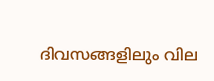ദിവസങ്ങളിലും വില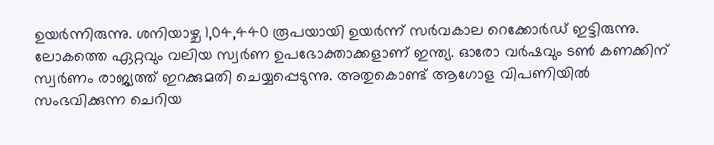ഉയർന്നിരുന്നു. ശനിയാഴ്ച 1,04,440 രൂപയായി ഉയർന്ന് സർവകാല റെക്കോർഡ് ഇട്ടിരുന്നു. ലോകത്തെ ഏറ്റവും വലിയ സ്വർണ ഉപഭോക്താക്കളാണ് ഇന്ത്യ. ഓരോ വർഷവും ടൺ കണക്കിന് സ്വർണം രാജ്യത്ത് ഇറക്കുമതി ചെയ്യപ്പെടുന്നു. അതുകൊണ്ട് ആഗോള വിപണിയിൽ സംഭവിക്കുന്ന ചെറിയ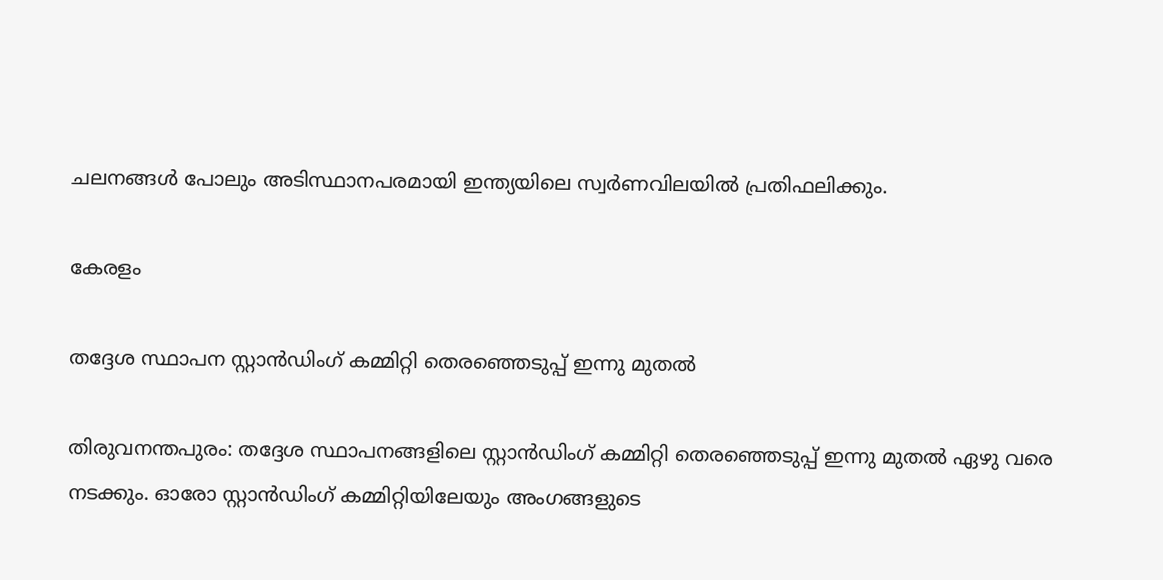ചലനങ്ങൾ പോലും അടിസ്ഥാനപരമായി ഇന്ത്യയിലെ സ്വർണവിലയിൽ പ്രതിഫലിക്കും.

കേരളം

തദ്ദേശ സ്ഥാപന സ്റ്റാൻഡിംഗ് കമ്മിറ്റി തെരഞ്ഞെടുപ്പ് ഇന്നു മുതൽ

തിരുവനന്തപുരം: തദ്ദേശ സ്ഥാപനങ്ങളിലെ സ്റ്റാൻഡിംഗ് കമ്മിറ്റി തെരഞ്ഞെടുപ്പ് ഇന്നു മുതൽ ഏഴു വരെ നടക്കും. ഓരോ സ്റ്റാൻഡിംഗ് കമ്മിറ്റിയിലേയും അംഗങ്ങളുടെ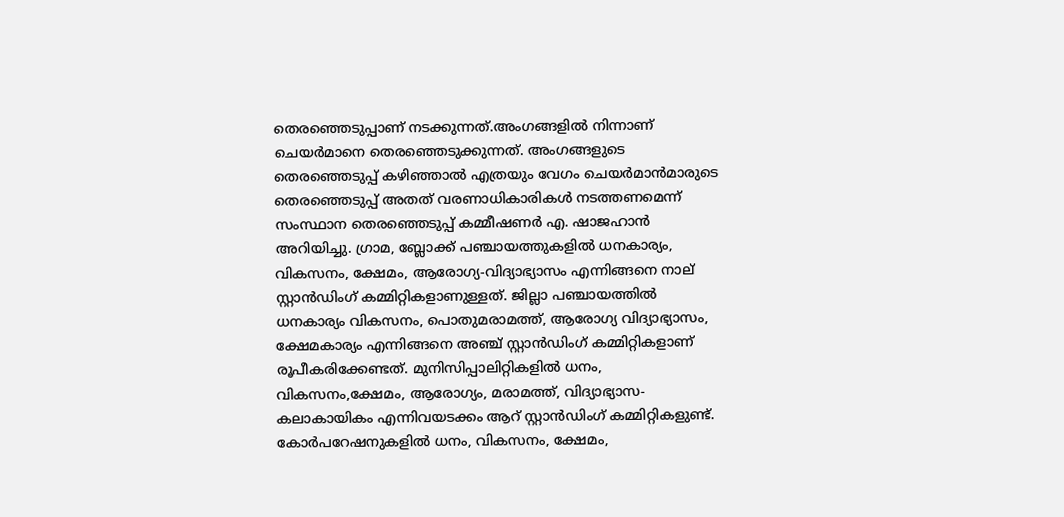തെരഞ്ഞെടുപ്പാണ് നടക്കുന്നത്.അംഗങ്ങളിൽ നിന്നാണ് ചെയർമാനെ തെരഞ്ഞെടുക്കുന്നത്. അംഗങ്ങളുടെ തെരഞ്ഞെടുപ്പ് കഴിഞ്ഞാൽ എത്രയും വേഗം ചെയർമാൻമാരുടെ തെരഞ്ഞെടുപ്പ് അതത് വരണാധികാരികൾ നടത്തണമെന്ന് സംസ്ഥാന തെരഞ്ഞെടുപ്പ് കമ്മീഷണർ എ. ഷാജഹാൻ അറിയിച്ചു. ഗ്രാമ, ബ്ലോക്ക് പഞ്ചായത്തുകളിൽ ധനകാര്യം, വികസനം, ക്ഷേമം, ആരോഗ്യ-വിദ്യാഭ്യാസം എന്നിങ്ങനെ നാല് സ്റ്റാൻഡിംഗ് കമ്മിറ്റികളാണുള്ളത്. ജില്ലാ പഞ്ചായത്തിൽ ധനകാര്യം വികസനം, പൊതുമരാമത്ത്, ആരോഗ്യ വിദ്യാഭ്യാസം, ക്ഷേമകാര്യം എന്നിങ്ങനെ അഞ്ച് സ്റ്റാൻഡിംഗ് കമ്മിറ്റികളാണ് രൂപീകരിക്കേണ്ടത്. മുനിസിപ്പാലിറ്റികളിൽ ധനം, വികസനം,ക്ഷേമം, ആരോഗ്യം, മരാമത്ത്, വിദ്യാഭ്യാസ-കലാകായികം എന്നിവയടക്കം ആറ് സ്റ്റാൻഡിംഗ് കമ്മിറ്റികളുണ്ട്. കോർപറേഷനുകളിൽ ധനം, വികസനം, ക്ഷേമം,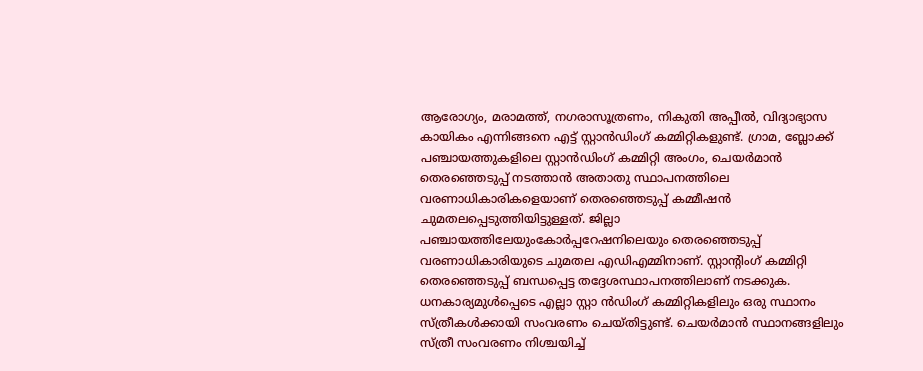ആരോഗ്യം, മരാമത്ത്, നഗരാസൂത്രണം, നികുതി അപ്പീൽ, വിദ്യാഭ്യാസ കായികം എന്നിങ്ങനെ എട്ട് സ്റ്റാൻഡിംഗ് കമ്മിറ്റികളുണ്ട്. ഗ്രാമ, ബ്ലോക്ക് പഞ്ചായത്തുകളിലെ സ്റ്റാൻഡിംഗ് കമ്മിറ്റി അംഗം, ചെയർമാൻ തെരഞ്ഞെടുപ്പ് നടത്താൻ അതാതു സ്ഥാപനത്തിലെ വരണാധികാരികളെയാണ് തെരഞ്ഞെടുപ്പ് കമ്മീഷൻ ചുമതലപ്പെടുത്തിയിട്ടുള്ളത്. ജില്ലാ പഞ്ചായത്തിലേയുംകോർപ്പറേഷനിലെയും തെരഞ്ഞെടുപ്പ് വരണാധികാരിയുടെ ചുമതല എഡിഎമ്മിനാണ്. സ്റ്റാന്‍റിംഗ് കമ്മിറ്റി തെരഞ്ഞെടുപ്പ് ബന്ധപ്പെട്ട തദ്ദേശസ്ഥാപനത്തിലാണ് നടക്കുക. ധനകാര്യമുൾപ്പെടെ എല്ലാ സ്റ്റാ ൻഡിംഗ് കമ്മിറ്റികളിലും ഒരു സ്ഥാനം സ്ത്രീകൾക്കായി സംവരണം ചെയ്തിട്ടുണ്ട്. ചെയർമാൻ സ്ഥാനങ്ങളിലും സ്ത്രീ സംവരണം നിശ്ചയിച്ച്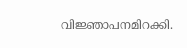വിജ്ഞാപനമിറക്കി.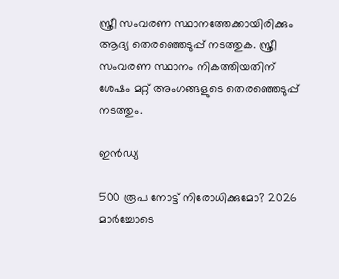സ്ത്രീ സംവരണ സ്ഥാനത്തേക്കായിരിക്കും ആദ്യ തെരഞ്ഞെടുപ്പ് നടത്തുക. സ്ത്രീ സംവരണ സ്ഥാനം നികത്തിയതിന് ശേഷം മറ്റ് അംഗങ്ങളുടെ തെരഞ്ഞെടുപ്പ് നടത്തും.

ഇൻഡ്യ

500 രൂപ നോട്ട് നിരോധിക്കുമോ? 2026 മാര്‍ച്ചോടെ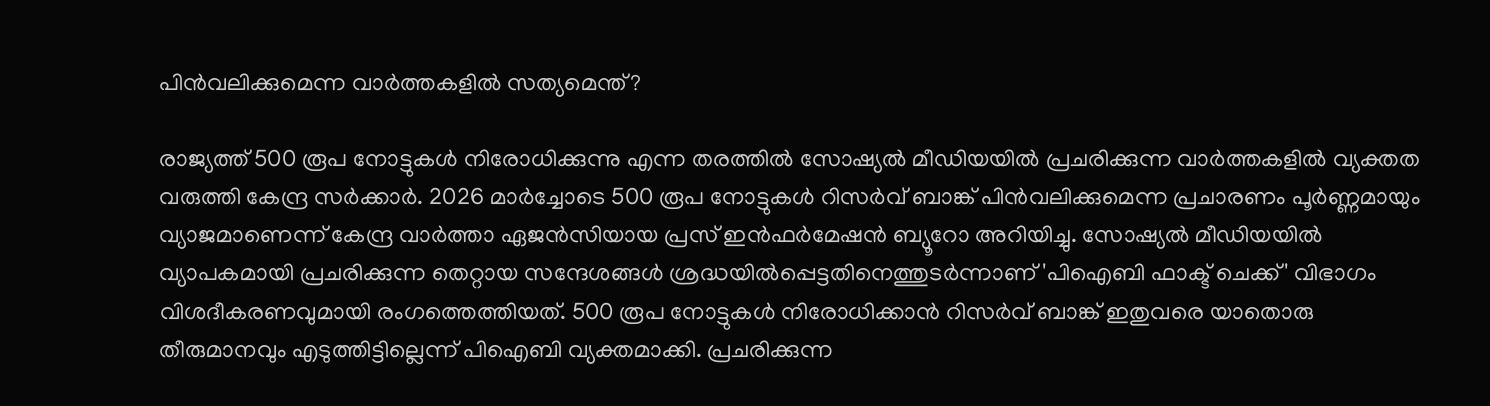പിന്‍വലിക്കുമെന്ന വാര്‍ത്തകളില്‍ സത്യമെന്ത്?

രാജ്യത്ത് 500 രൂപ നോട്ടുകള്‍ നിരോധിക്കുന്നു എന്ന തരത്തില്‍ സോഷ്യല്‍ മീഡിയയില്‍ പ്രചരിക്കുന്ന വാര്‍ത്തകളില്‍ വ്യക്തത വരുത്തി കേന്ദ്ര സര്‍ക്കാര്‍. 2026 മാര്‍ച്ചോടെ 500 രൂപ നോട്ടുകള്‍ റിസര്‍വ് ബാങ്ക് പിന്‍വലിക്കുമെന്ന പ്രചാരണം പൂര്‍ണ്ണമായും വ്യാജമാണെന്ന് കേന്ദ്ര വാര്‍ത്താ ഏജന്‍സിയായ പ്രസ് ഇന്‍ഫര്‍മേഷന്‍ ബ്യൂറോ അറിയിച്ചു. സോഷ്യല്‍ മീഡിയയില്‍ വ്യാപകമായി പ്രചരിക്കുന്ന തെറ്റായ സന്ദേശങ്ങള്‍ ശ്രദ്ധയില്‍പ്പെട്ടതിനെത്തുടര്‍ന്നാണ് 'പിഐബി ഫാക്ട് ചെക്ക്' വിഭാഗം വിശദീകരണവുമായി രംഗത്തെത്തിയത്. 500 രൂപ നോട്ടുകള്‍ നിരോധിക്കാന്‍ റിസര്‍വ് ബാങ്ക് ഇതുവരെ യാതൊരു തീരുമാനവും എടുത്തിട്ടില്ലെന്ന് പിഐബി വ്യക്തമാക്കി. പ്രചരിക്കുന്ന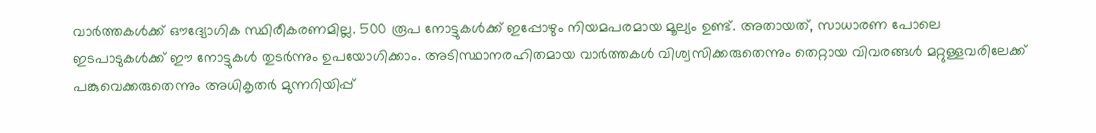വാര്‍ത്തകള്‍ക്ക് ഔദ്യോഗിക സ്ഥിരീകരണമില്ല. 500 രൂപ നോട്ടുകള്‍ക്ക് ഇപ്പോഴും നിയമപരമായ മൂല്യം ഉണ്ട്. അതായത്, സാധാരണ പോലെ ഇടപാടുകള്‍ക്ക് ഈ നോട്ടുകള്‍ തുടര്‍ന്നും ഉപയോഗിക്കാം. അടിസ്ഥാനരഹിതമായ വാര്‍ത്തകള്‍ വിശ്വസിക്കരുതെന്നും തെറ്റായ വിവരങ്ങള്‍ മറ്റുള്ളവരിലേക്ക് പങ്കുവെക്കരുതെന്നും അധികൃതര്‍ മുന്നറിയിപ്പ്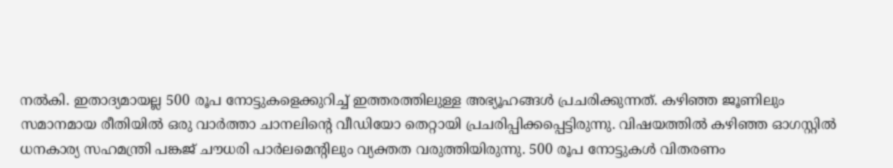നല്‍കി. ഇതാദ്യമായല്ല 500 രൂപ നോട്ടുകളെക്കുറിച്ച് ഇത്തരത്തിലുള്ള അഭ്യൂഹങ്ങള്‍ പ്രചരിക്കുന്നത്. കഴിഞ്ഞ ജൂണിലും സമാനമായ രീതിയില്‍ ഒരു വാര്‍ത്താ ചാനലിന്റെ വീഡിയോ തെറ്റായി പ്രചരിപ്പിക്കപ്പെട്ടിരുന്നു. വിഷയത്തില്‍ കഴിഞ്ഞ ഓഗസ്റ്റില്‍ ധനകാര്യ സഹമന്ത്രി പങ്കജ് ചൗധരി പാര്‍ലമെന്റിലും വ്യക്തത വരുത്തിയിരുന്നു. 500 രൂപ നോട്ടുകള്‍ വിതരണം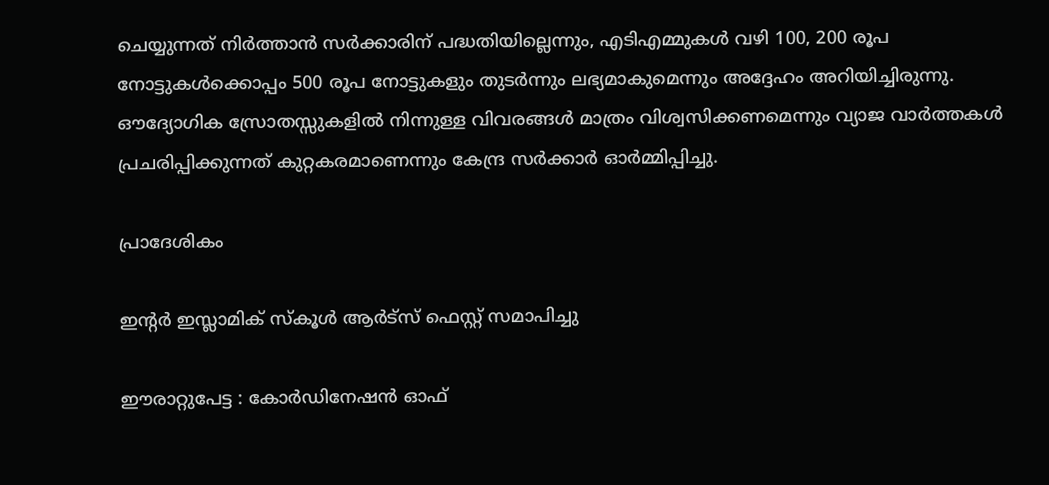ചെയ്യുന്നത് നിര്‍ത്താന്‍ സര്‍ക്കാരിന് പദ്ധതിയില്ലെന്നും, എടിഎമ്മുകള്‍ വഴി 100, 200 രൂപ നോട്ടുകള്‍ക്കൊപ്പം 500 രൂപ നോട്ടുകളും തുടര്‍ന്നും ലഭ്യമാകുമെന്നും അദ്ദേഹം അറിയിച്ചിരുന്നു. ഔദ്യോഗിക സ്രോതസ്സുകളില്‍ നിന്നുള്ള വിവരങ്ങള്‍ മാത്രം വിശ്വസിക്കണമെന്നും വ്യാജ വാര്‍ത്തകള്‍ പ്രചരിപ്പിക്കുന്നത് കുറ്റകരമാണെന്നും കേന്ദ്ര സര്‍ക്കാര്‍ ഓര്‍മ്മിപ്പിച്ചു.

പ്രാദേശികം

ഇൻ്റർ ഇസ്ലാമിക് സ്കൂൾ ആർട്സ് ഫെസ്റ്റ് സമാപിച്ചു

ഈരാറ്റുപേട്ട : കോർഡിനേഷൻ ഓഫ്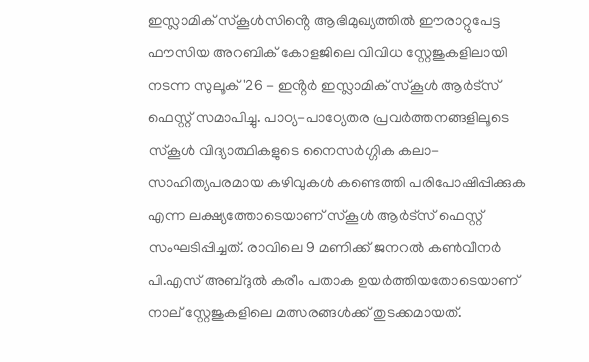ഇസ്ലാമിക് സ്കൂൾസിൻ്റെ ആഭിമുഖ്യത്തിൽ ഈരാറ്റുപേട്ട ഫൗസിയ അറബിക് കോളജിലെ വിവിധ സ്റ്റേജുകളിലായി നടന്ന സുലൂക് '26 - ഇൻ്റർ ഇസ്ലാമിക് സ്കൂൾ ആർട്സ് ഫെസ്റ്റ് സമാപിച്ചു. പാഠ്യ-പാഠ്യേതര പ്രവർത്തനങ്ങളിലൂടെ സ്കൂൾ വിദ്യാത്ഥികളുടെ നൈസർഗ്ഗിക കലാ-സാഹിത്യപരമായ കഴിവുകൾ കണ്ടെത്തി പരിപോഷിപ്പിക്കുക എന്ന ലക്ഷ്യത്തോടെയാണ് സ്കൂൾ ആർട്സ് ഫെസ്റ്റ് സംഘടിപ്പിച്ചത്. രാവിലെ 9 മണിക്ക് ജനറൽ കൺവീനർ പി.എസ് അബ്ദുൽ കരീം പതാക ഉയർത്തിയതോടെയാണ് നാല് സ്റ്റേജുകളിലെ മത്സരങ്ങൾക്ക് തുടക്കമായത്.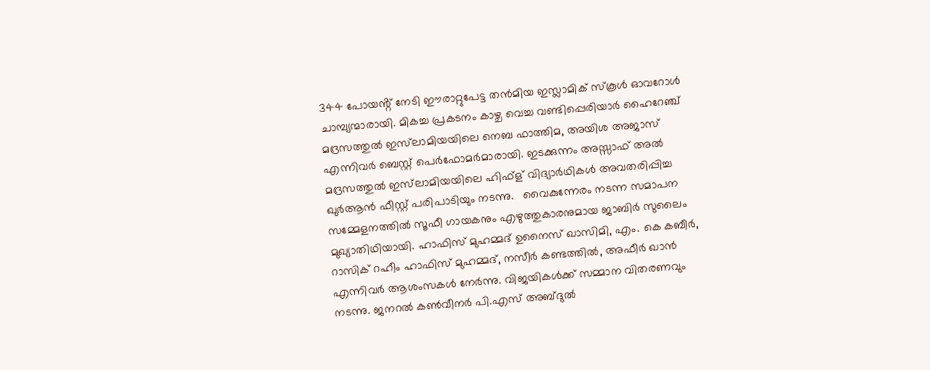344 പോയൻ്റ് നേടി ഈരാറ്റുപേട്ട തൻമിയ ഇസ്ലാമിക് സ്കൂൾ ഓവറോൾ ചാമ്പ്യന്മാരായി. മികച്ച പ്രകടനം കാഴ്ച വെച്ച വണ്ടിപ്പെരിയാർ ഹൈറേഞ്ച് മദ്രസത്തുൽ ഇസ്‌ലാമിയയിലെ നെബ ഫാത്തിമ, അയിശ അജാസ് എന്നിവർ ബെസ്റ്റ് പെർഫോമർമാരായി. ഇടക്കുന്നം അസ്സാഫ് അൽ മദ്രസത്തുൽ ഇസ്‌ലാമിയയിലെ ഹിഫ്ള് വിദ്യാർഥികൾ അവതരിപ്പിച്ച ഖുർആൻ ഫീസ്റ്റ് പരിപാടിയും നടന്നു.   വൈകുന്നേരം നടന്ന സമാപന സമ്മേളനത്തിൽ സൂഫീ ഗായകനും എഴുത്തുകാരനുമായ ജാബിർ സുലൈം മുഖ്യാതിഥിയായി. ഹാഫിസ് മുഹമ്മദ് ഉനൈസ് ഖാസിമി, എം. കെ കബീർ, റാസിക് റഹീം ഹാഫിസ് മുഹമ്മദ്, നസീർ കണ്ടത്തിൽ, അഫീർ ഖാൻ എന്നിവർ ആശംസകൾ നേർന്നു. വിജയികൾക്ക് സമ്മാന വിതരണവും നടന്നു. ജനറൽ കൺവീനർ പി.എസ് അബ്ദുൽ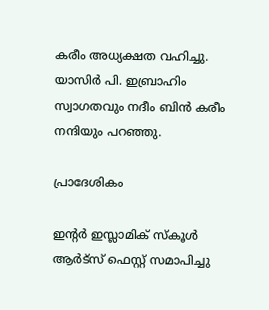കരീം അധ്യക്ഷത വഹിച്ചു. യാസിർ പി. ഇബ്രാഹിം സ്വാഗതവും നദീം ബിൻ കരീം നന്ദിയും പറഞ്ഞു.

പ്രാദേശികം

ഇൻ്റർ ഇസ്ലാമിക് സ്കൂൾ ആർട്സ് ഫെസ്റ്റ് സമാപിച്ചു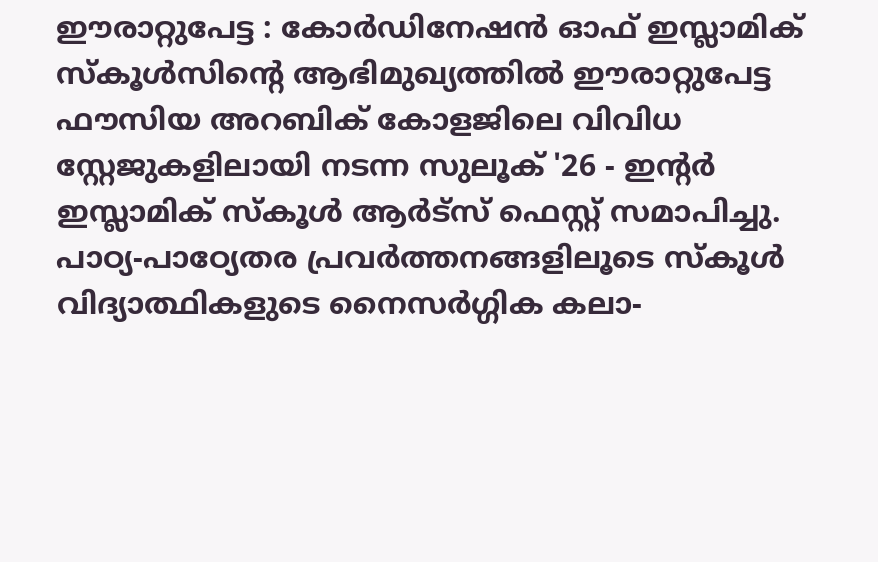ഈരാറ്റുപേട്ട : കോർഡിനേഷൻ ഓഫ് ഇസ്ലാമിക് സ്കൂൾസിൻ്റെ ആഭിമുഖ്യത്തിൽ ഈരാറ്റുപേട്ട ഫൗസിയ അറബിക് കോളജിലെ വിവിധ സ്റ്റേജുകളിലായി നടന്ന സുലൂക് '26 - ഇൻ്റർ ഇസ്ലാമിക് സ്കൂൾ ആർട്സ് ഫെസ്റ്റ് സമാപിച്ചു. പാഠ്യ-പാഠ്യേതര പ്രവർത്തനങ്ങളിലൂടെ സ്കൂൾ വിദ്യാത്ഥികളുടെ നൈസർഗ്ഗിക കലാ-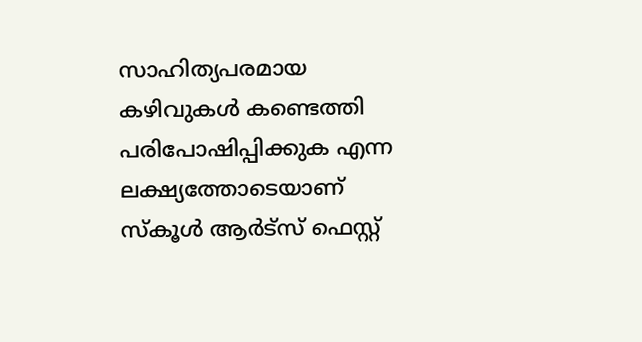സാഹിത്യപരമായ കഴിവുകൾ കണ്ടെത്തി പരിപോഷിപ്പിക്കുക എന്ന ലക്ഷ്യത്തോടെയാണ് സ്കൂൾ ആർട്സ് ഫെസ്റ്റ്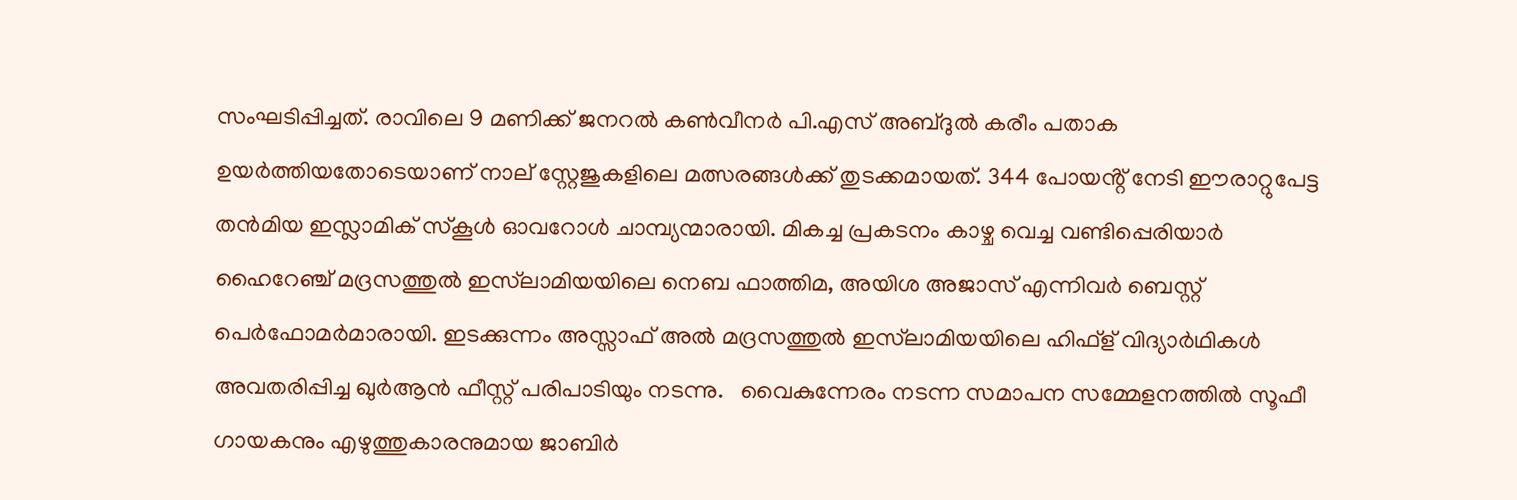സംഘടിപ്പിച്ചത്. രാവിലെ 9 മണിക്ക് ജനറൽ കൺവീനർ പി.എസ് അബ്ദുൽ കരീം പതാക ഉയർത്തിയതോടെയാണ് നാല് സ്റ്റേജുകളിലെ മത്സരങ്ങൾക്ക് തുടക്കമായത്. 344 പോയൻ്റ് നേടി ഈരാറ്റുപേട്ട തൻമിയ ഇസ്ലാമിക് സ്കൂൾ ഓവറോൾ ചാമ്പ്യന്മാരായി. മികച്ച പ്രകടനം കാഴ്ച വെച്ച വണ്ടിപ്പെരിയാർ ഹൈറേഞ്ച് മദ്രസത്തുൽ ഇസ്‌ലാമിയയിലെ നെബ ഫാത്തിമ, അയിശ അജാസ് എന്നിവർ ബെസ്റ്റ് പെർഫോമർമാരായി. ഇടക്കുന്നം അസ്സാഫ് അൽ മദ്രസത്തുൽ ഇസ്‌ലാമിയയിലെ ഹിഫ്ള് വിദ്യാർഥികൾ അവതരിപ്പിച്ച ഖുർആൻ ഫീസ്റ്റ് പരിപാടിയും നടന്നു.   വൈകുന്നേരം നടന്ന സമാപന സമ്മേളനത്തിൽ സൂഫീ ഗായകനും എഴുത്തുകാരനുമായ ജാബിർ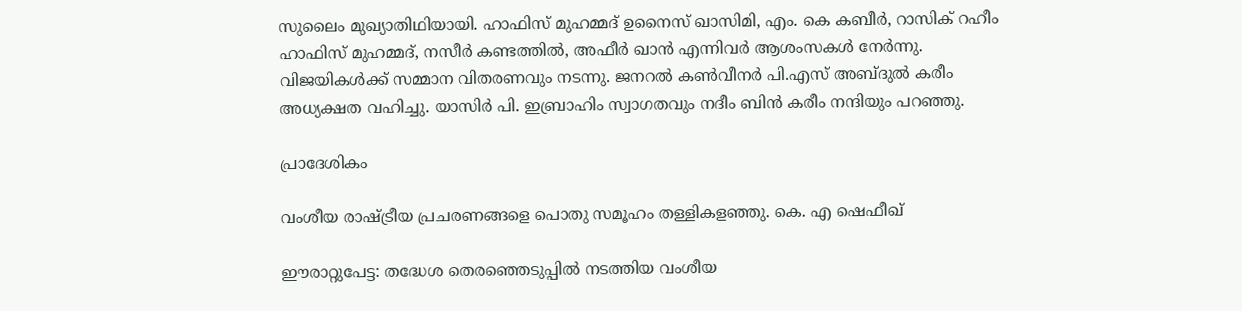സുലൈം മുഖ്യാതിഥിയായി. ഹാഫിസ് മുഹമ്മദ് ഉനൈസ് ഖാസിമി, എം. കെ കബീർ, റാസിക് റഹീം ഹാഫിസ് മുഹമ്മദ്, നസീർ കണ്ടത്തിൽ, അഫീർ ഖാൻ എന്നിവർ ആശംസകൾ നേർന്നു. വിജയികൾക്ക് സമ്മാന വിതരണവും നടന്നു. ജനറൽ കൺവീനർ പി.എസ് അബ്ദുൽ കരീം അധ്യക്ഷത വഹിച്ചു. യാസിർ പി. ഇബ്രാഹിം സ്വാഗതവും നദീം ബിൻ കരീം നന്ദിയും പറഞ്ഞു.

പ്രാദേശികം

വംശീയ രാഷ്ട്രീയ പ്രചരണങ്ങളെ പൊതു സമൂഹം തള്ളികളഞ്ഞു. കെ. എ ഷെഫീഖ്

ഈരാറ്റുപേട്ട: തദ്ധേശ തെരഞ്ഞെടുപ്പിൽ നടത്തിയ വംശീയ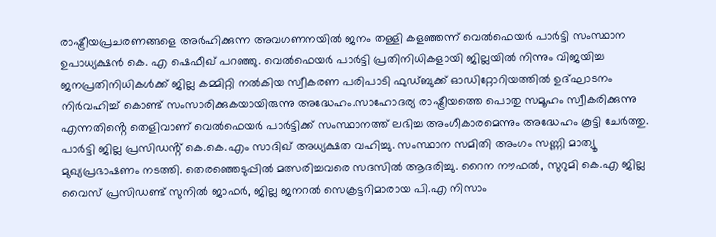രാഷ്ട്രീയപ്രചരണങ്ങളെ അർഹിക്കുന്ന അവഗണനയിൽ ജനം തള്ളി കളഞ്ഞന്ന് വെൽഫെയർ പാർട്ടി സംസ്ഥാന ഉപാധ്യക്ഷൻ കെ. എ ഷെഫീഖ് പറഞ്ഞു. വെൽഫെയർ പാർട്ടി പ്രതിനിധികളായി ജില്ലയിൽ നിന്നും വിജയിച്ച ജനപ്രതിനിധികൾക്ക് ജില്ല കമ്മിറ്റി നൽകിയ സ്വീകരണ പരിപാടി ഫുഡ്ബുക്ക് ഓഡിറ്റോറിയത്തിൽ ഉദ്ഘാടനം നിർവഹിച്ച് കൊണ്ട് സംസാരിക്കുകയായിരുന്നു അദ്ധേഹം.സാഹോദര്യ രാഷ്ട്രീയത്തെ പൊതു സമൂഹം സ്വീകരിക്കുന്നു എന്നതിൻ്റെ തെളിവാണ് വെൽഫെയർ പാർട്ടിക്ക് സംസ്ഥാനത്ത് ലഭിച്ച അംഗീകാരമെന്നും അദ്ധേഹം കൂട്ടി ചേർത്തു. പാർട്ടി ജില്ല പ്രസിഡൻ്റ് കെ.കെ.എം സാദിഖ് അധ്യക്ഷത വഹിച്ചു. സംസ്ഥാന സമിതി അംഗം സണ്ണി മാത്യൂ മുഖ്യപ്രഭാഷണം നടത്തി. തെരഞ്ഞെടുപ്പിൽ മത്സരിച്ചവരെ സദസിൽ ആദരിച്ചു. റൈന നൗഫൽ, സുറുമി കെ.എ ജില്ല വൈസ് പ്രസിഡണ്ട് സുനിൽ ജാഫർ, ജില്ല ജനറൽ സെക്രട്ടറിമാരായ പി.എ നിസാം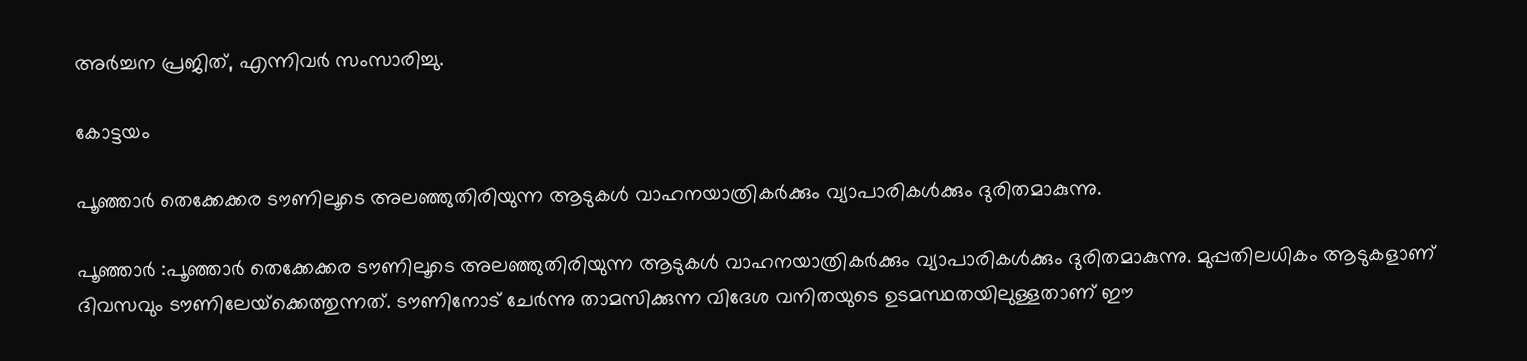അർച്ചന പ്രജിത്, എന്നിവർ സംസാരിച്ചു.

കോട്ടയം

പൂഞ്ഞാര്‍ തെക്കേക്കര ടൗണിലൂടെ അലഞ്ഞുതിരിയുന്ന ആടുകള്‍ വാഹനയാത്രികര്‍ക്കും വ്യാപാരികള്‍ക്കും ദുരിതമാകുന്നു.

പൂഞ്ഞാർ :പൂഞ്ഞാര്‍ തെക്കേക്കര ടൗണിലൂടെ അലഞ്ഞുതിരിയുന്ന ആടുകള്‍ വാഹനയാത്രികര്‍ക്കും വ്യാപാരികള്‍ക്കും ദുരിതമാകുന്നു. മുപ്പതിലധികം ആടുകളാണ് ദിവസവും ടൗണിലേയ്‌ക്കെത്തുന്നത്. ടൗണിനോട് ചേര്‍ന്നു താമസിക്കുന്ന വിദേശ വനിതയുടെ ഉടമസ്ഥതയിലുള്ളതാണ് ഈ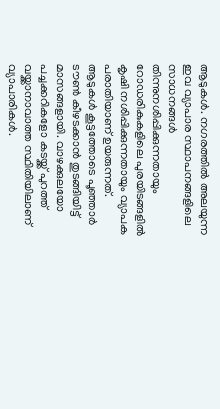ആടുകള്‍. നഗരത്തില്‍ അലയുന്ന ഇവ വ്യാപാര സ്ഥാപനങ്ങളിലെ സാധനങ്ങള്‍ തിന്നുനശിപ്പിക്കുന്നതായും റോഡരികുകളിലെ പുരയിടങ്ങളില്‍ കൃഷി നശിപ്പിക്കുന്നതായും വ്യാപക പരാതിയാണ് ഉയരുന്നത്.  ആടുകള്‍ കൂട്ടത്തോടെ പൂഞ്ഞാര്‍ ടൗണ്‍ കീഴടക്കാന്‍ തുടങ്ങിയിട്ട് മാസങ്ങളായി. വാഴക്കുലയോ പച്ചക്കറികളോ കടയ്ക്ക് പുറത്ത് വയ്ക്കാനാവാത്ത സ്ഥിതിയിലാണ് വ്യാപാരികള്‍.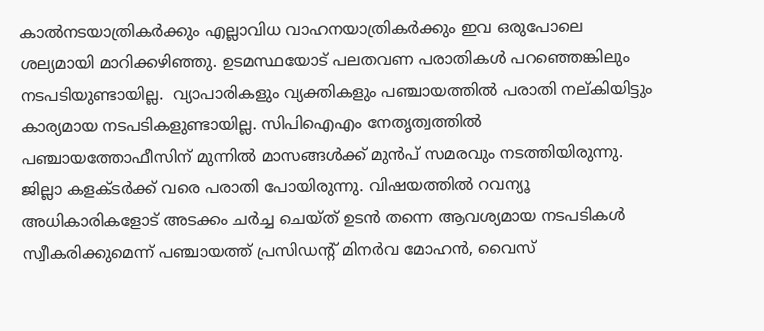കാല്‍നടയാത്രികര്‍ക്കും എല്ലാവിധ വാഹനയാത്രികര്‍ക്കും ഇവ ഒരുപോലെ ശല്യമായി മാറിക്കഴിഞ്ഞു. ഉടമസ്ഥയോട് പലതവണ പരാതികള്‍ പറഞ്ഞെങ്കിലും നടപടിയുണ്ടായില്ല.  വ്യാപാരികളും വ്യക്തികളും പഞ്ചായത്തില്‍ പരാതി നല്കിയിട്ടും കാര്യമായ നടപടികളുണ്ടായില്ല. സിപിഐഎം നേതൃത്വത്തില്‍ പഞ്ചായത്തോഫീസിന് മുന്നില്‍ മാസങ്ങള്‍ക്ക് മുന്‍പ് സമരവും നടത്തിയിരുന്നു. ജില്ലാ കളക്ടര്‍ക്ക് വരെ പരാതി പോയിരുന്നു. വിഷയത്തില്‍ റവന്യൂ അധികാരികളോട് അടക്കം ചര്‍ച്ച ചെയ്ത് ഉടന്‍ തന്നെ ആവശ്യമായ നടപടികള്‍ സ്വീകരിക്കുമെന്ന് പഞ്ചായത്ത് പ്രസിഡന്റ് മിനര്‍വ മോഹന്‍, വൈസ്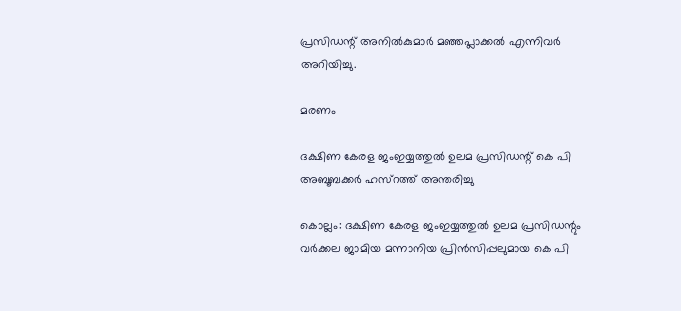പ്രസിഡന്റ് അനില്‍കുമാര്‍ മഞ്ഞപ്ലാക്കല്‍ എന്നിവര്‍ അറിയിച്ചു.

മരണം

ദക്ഷിണ കേരള ജംഇയ്യത്തുല്‍ ഉലമ പ്രസിഡന്റ് കെ പി അബൂബക്കര്‍ ഹസ്‌റത്ത് അന്തരിച്ചു

കൊല്ലം: ദക്ഷിണ കേരള ജംഇയ്യത്തുല്‍ ഉലമ പ്രസിഡന്റും വര്‍ക്കല ജാമിയ മന്നാനിയ പ്രിന്‍സിപ്പലുമായ കെ പി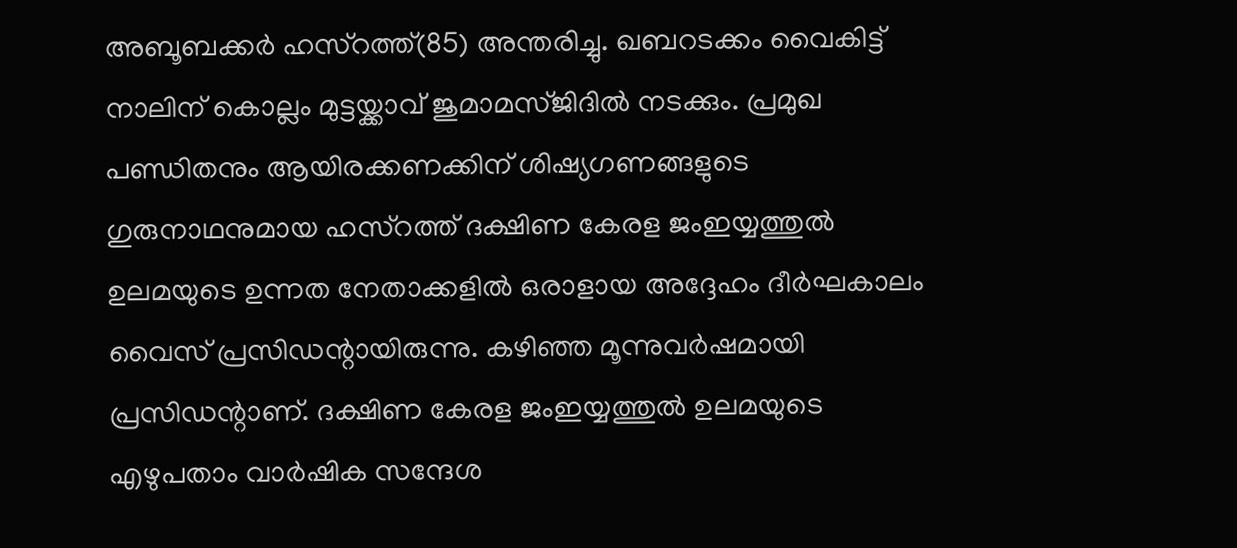അബൂബക്കര്‍ ഹസ്‌റത്ത്(85) അന്തരിച്ചു. ഖബറടക്കം വൈകിട്ട് നാലിന് കൊല്ലം മുട്ടയ്ക്കാവ് ജുമാമസ്ജിദില്‍ നടക്കും. പ്രമുഖ പണ്ഡിതനും ആയിരക്കണക്കിന് ശിഷ്യഗണങ്ങളുടെ ഗുരുനാഥനുമായ ഹസ്‌റത്ത് ദക്ഷിണ കേരള ജംഇയ്യത്തുല്‍ ഉലമയുടെ ഉന്നത നേതാക്കളില്‍ ഒരാളായ അദ്ദേഹം ദീര്‍ഘകാലം വൈസ് പ്രസിഡന്റായിരുന്നു. കഴിഞ്ഞ മൂന്നുവര്‍ഷമായി പ്രസിഡന്റാണ്. ദക്ഷിണ കേരള ജംഇയ്യത്തുല്‍ ഉലമയുടെ എഴുപതാം വാര്‍ഷിക സന്ദേശ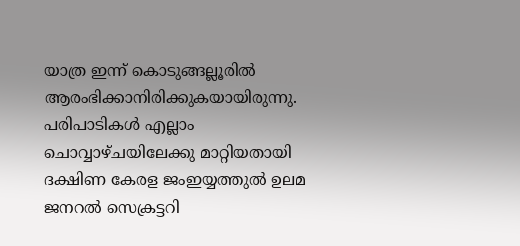യാത്ര ഇന്ന് കൊടുങ്ങല്ലൂരില്‍ ആരംഭിക്കാനിരിക്കുകയായിരുന്നു. പരിപാടികള്‍ എല്ലാം ചൊവ്വാഴ്ചയിലേക്കു മാറ്റിയതായി ദക്ഷിണ കേരള ജംഇയ്യത്തുല്‍ ഉലമ ജനറല്‍ സെക്രട്ടറി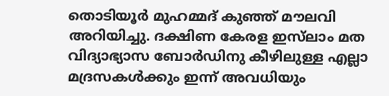തൊടിയൂര്‍ മുഹമ്മദ് കുഞ്ഞ് മൗലവി അറിയിച്ചു. ദക്ഷിണ കേരള ഇസ്‌ലാം മത വിദ്യാഭ്യാസ ബോര്‍ഡിനു കീഴിലുള്ള എല്ലാ മദ്രസകള്‍ക്കും ഇന്ന് അവധിയും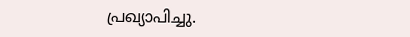പ്രഖ്യാപിച്ചു.